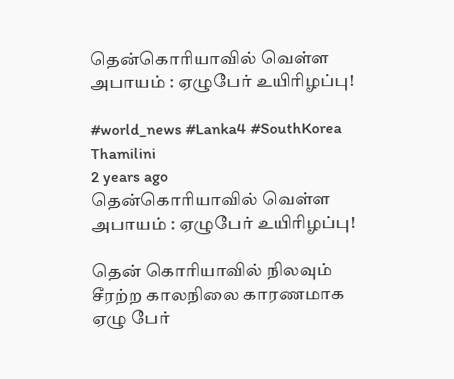தென்கொரியாவில் வெள்ள அபாயம் : ஏழுபேர் உயிரிழப்பு!

#world_news #Lanka4 #SouthKorea
Thamilini
2 years ago
தென்கொரியாவில் வெள்ள அபாயம் : ஏழுபேர் உயிரிழப்பு!

தென் கொரியாவில் நிலவும் சீரற்ற காலநிலை காரணமாக ஏழு பேர்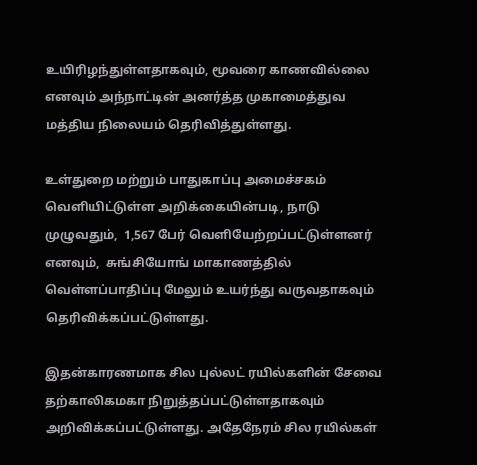உயிரிழந்துள்ளதாகவும், மூவரை காணவில்லை எனவும் அந்நாட்டின் அனர்த்த முகாமைத்துவ மத்திய நிலையம் தெரிவித்துள்ளது.

உள்துறை மற்றும் பாதுகாப்பு அமைச்சகம் வெளியிட்டுள்ள அறிக்கையின்படி, நாடு முழுவதும்,  1,567 பேர் வெளியேற்றப்பட்டுள்ளனர் எனவும்,  சுங்சியோங் மாகாணத்தில் வெள்ளப்பாதிப்பு மேலும் உயர்ந்து வருவதாகவும் தெரிவிக்கப்பட்டுள்ளது.

இதன்காரணமாக சில புல்லட் ரயில்களின் சேவை தற்காலிகமகா நிறுத்தப்பட்டுள்ளதாகவும் அறிவிக்கப்பட்டுள்ளது. அதேநேரம் சில ரயில்கள்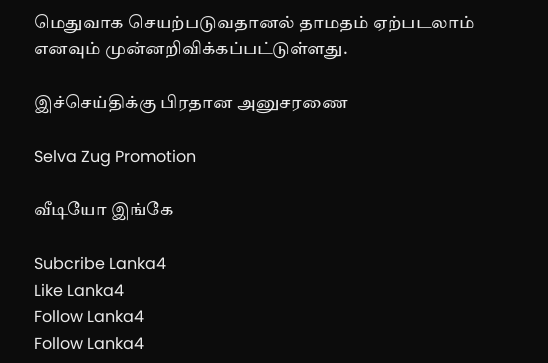மெதுவாக செயற்படுவதானல் தாமதம் ஏற்படலாம் எனவும் முன்னறிவிக்கப்பட்டுள்ளது.

இச்செய்திக்கு பிரதான அனுசரணை

Selva Zug Promotion

வீடியோ இங்கே

Subcribe Lanka4
Like Lanka4
Follow Lanka4
Follow Lanka4